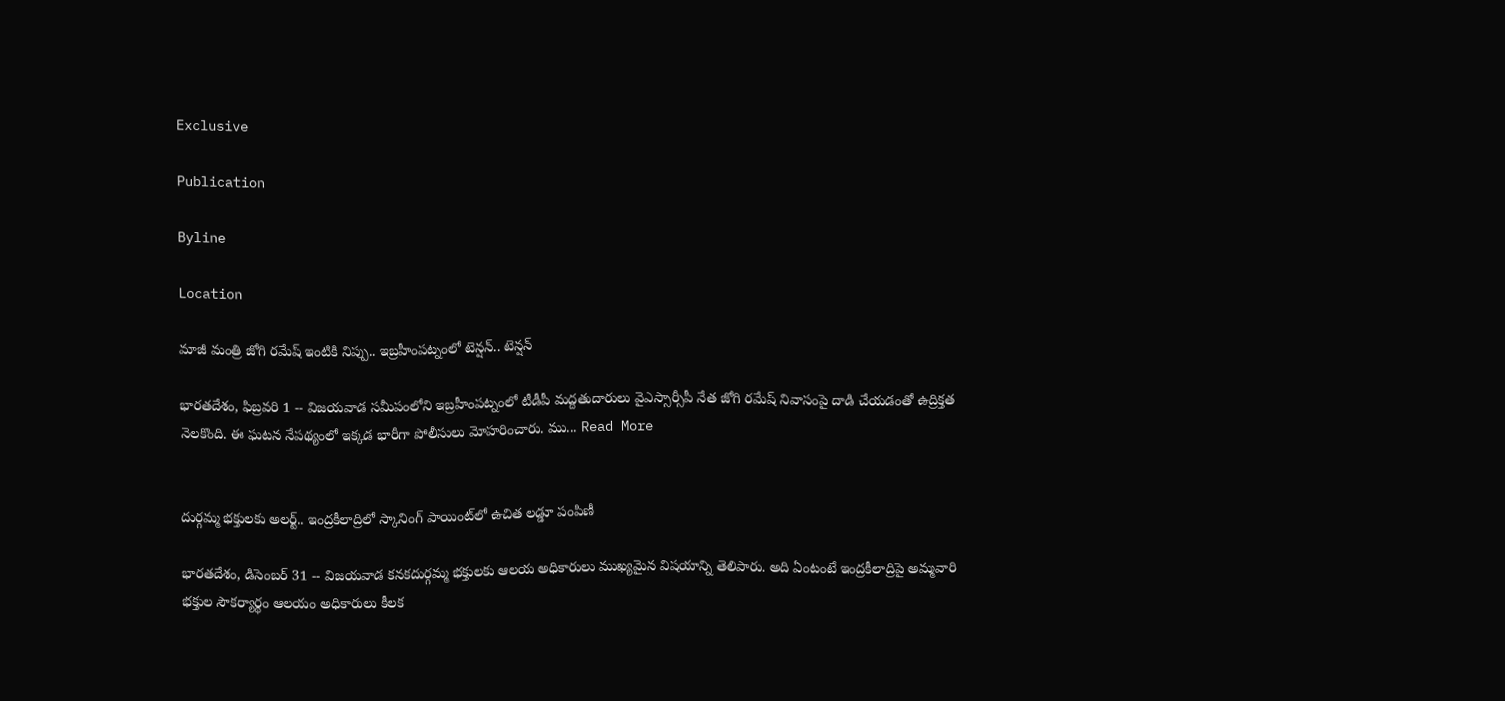Exclusive

Publication

Byline

Location

మాజీ మంత్రి జోగి రమేష్ ఇంటికి నిప్పు.. ఇబ్రహీంపట్నంలో టెన్షన్.. టెన్షన్

భారతదేశం, ఫిబ్రవరి 1 -- విజయవాడ సమీపంలోని ఇబ్రహీంపట్నంలో టీడీపీ మద్దతుదారులు వైఎస్సార్సీపీ నేత జోగి రమేష్ నివాసంపై దాడి చేయడంతో ఉద్రిక్తత నెలకొంది. ఈ ఘటన నేపథ్యంలో ఇక్కడ భారీగా పోలీసులు మోహరించారు. ము... Read More


దుర్గమ్మ భక్తులకు అలర్ట్.. ఇంద్రకీలాద్రిలో స్కానింగ్ పాయింట్‌లో ఉచిత లడ్డూ పంపిణీ

భారతదేశం, డిసెంబర్ 31 -- విజయవాడ కనకదుర్గమ్మ భక్తులకు ఆలయ అధికారులు ముఖ్యమైన విషయాన్ని తెలిపారు. అది ఏంటంటే ఇంద్రకీలాద్రిపై అమ్మవారి భక్తుల సౌకర్యార్థం ఆలయం అధికారులు కీలక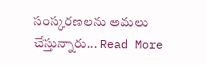సంస్కరణలను అమలు చేస్తున్నారు... Read More